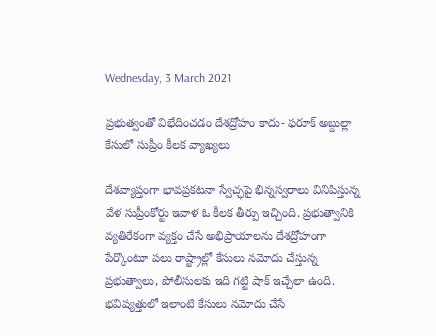Wednesday, 3 March 2021

ప్రభుత్వంతో విభేదించడం దేశద్రోహం కాదు- ఫరూక్ అబ్దుల్లా కేసులో సుప్రీం కీలక వ్యాఖ్యలు

దేశవ్యాప్తంగా భావప్రకటనా స్వేచ్ఛపై భిన్నస్వరాలు వినిపిస్తున్న వేళ సుప్రీంకోర్టు ఇవాళ ఓ కీలక తీర్పు ఇచ్చింది. ప్రభుత్వానికి వ్యతిరేకంగా వ్యక్తం చేసే అభిప్రాయాలను దేశద్రోహంగా పేర్కొంటూ పలు రాష్ట్రాల్లో కేసులు నమోదు చేస్తున్న ప్రభుత్వాలు, పోలీసులకు ఇది గట్టి షాక్ ఇచ్చేలా ఉంది. భవిష్యత్తులో ఇలాంటి కేసులు నమోదు చేసే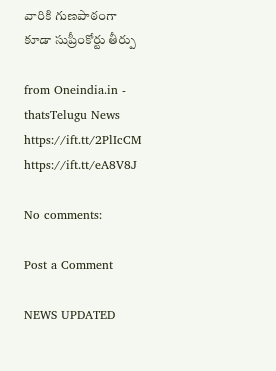వారికి గుణపాఠంగా కూడా సుప్రీంకోర్టు తీర్పు

from Oneindia.in - thatsTelugu News https://ift.tt/2PlIcCM
https://ift.tt/eA8V8J

No comments:

Post a Comment

NEWS UPDATED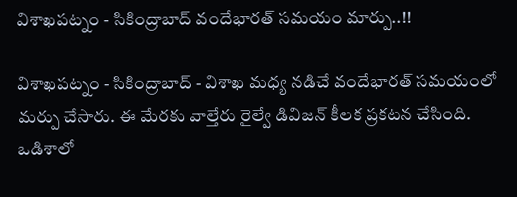విశాఖపట్నం - సికింద్రాబాద్ వందేభారత్ సమయం మార్పు..!!

విశాఖపట్నం - సికింద్రాబాద్ - విశాఖ మధ్య నడిచే వందేభారత్ సమయంలో మర్పు చేసారు. ఈ మేరకు వాల్తేరు రైల్వే డివిజన్ కీలక ప్రకటన చేసింది. ఒడిశాలో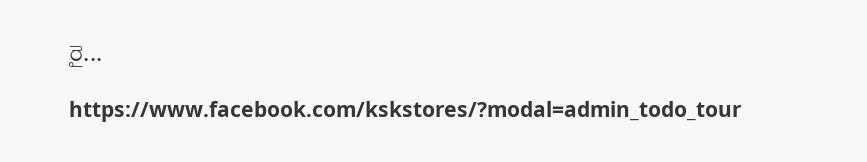రై...

https://www.facebook.com/kskstores/?modal=admin_todo_tour